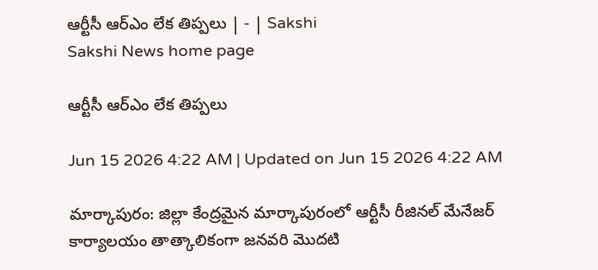ఆర్టీసీ ఆర్‌ఎం లేక తిప్పలు | - | Sakshi
Sakshi News home page

ఆర్టీసీ ఆర్‌ఎం లేక తిప్పలు

Jun 15 2026 4:22 AM | Updated on Jun 15 2026 4:22 AM

మార్కాపురం: జిల్లా కేంద్రమైన మార్కాపురంలో ఆర్టీసీ రీజినల్‌ మేనేజర్‌ కార్యాలయం తాత్కాలికంగా జనవరి మొదటి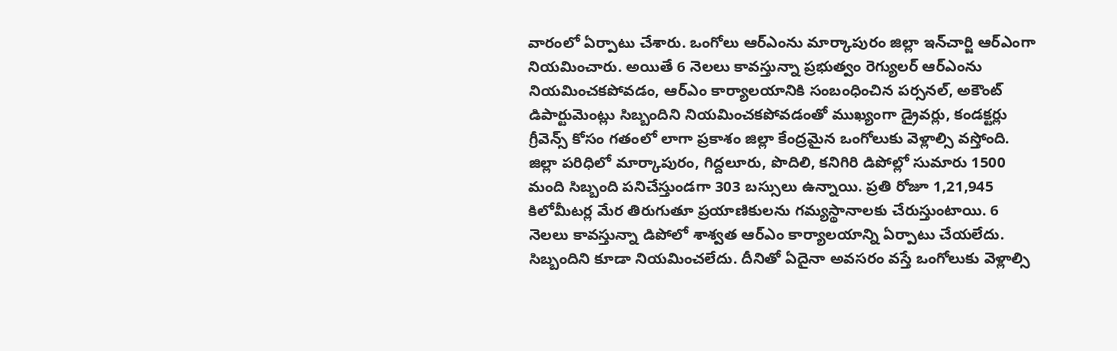వారంలో ఏర్పాటు చేశారు. ఒంగోలు ఆర్‌ఎంను మార్కాపురం జిల్లా ఇన్‌చార్జి ఆర్‌ఎంగా నియమించారు. అయితే 6 నెలలు కావస్తున్నా ప్రభుత్వం రెగ్యులర్‌ ఆర్‌ఎంను నియమించకపోవడం, ఆర్‌ఎం కార్యాలయానికి సంబంధించిన పర్సనల్‌, అకౌంట్‌ డిపార్టుమెంట్లు సిబ్బందిని నియమించకపోవడంతో ముఖ్యంగా డ్రైవర్లు, కండక్టర్లు గ్రీవెన్స్‌ కోసం గతంలో లాగా ప్రకాశం జిల్లా కేంద్రమైన ఒంగోలుకు వెళ్లాల్సి వస్తోంది. జిల్లా పరిధిలో మార్కాపురం, గిద్దలూరు, పొదిలి, కనిగిరి డిపోల్లో సుమారు 1500 మంది సిబ్బంది పనిచేస్తుండగా 303 బస్సులు ఉన్నాయి. ప్రతి రోజూ 1,21,945 కిలోమీటర్ల మేర తిరుగుతూ ప్రయాణికులను గమ్యస్థానాలకు చేరుస్తుంటాయి. 6 నెలలు కావస్తున్నా డిపోలో శాశ్వత ఆర్‌ఎం కార్యాలయాన్ని ఏర్పాటు చేయలేదు. సిబ్బందిని కూడా నియమించలేదు. దీనితో ఏదైనా అవసరం వస్తే ఒంగోలుకు వెళ్లాల్సి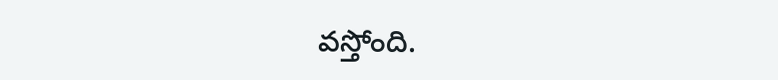వస్తోంది.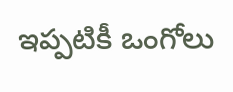ఇప్పటికీ ఒంగోలు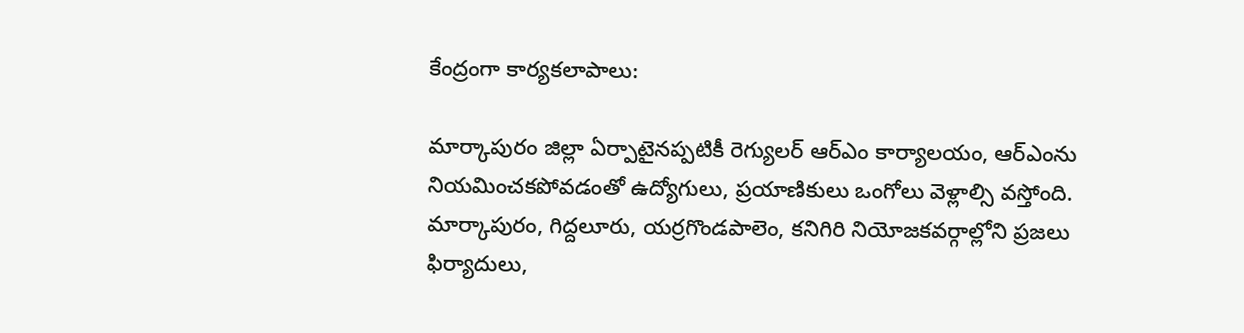కేంద్రంగా కార్యకలాపాలు:

మార్కాపురం జిల్లా ఏర్పాటైనప్పటికీ రెగ్యులర్‌ ఆర్‌ఎం కార్యాలయం, ఆర్‌ఎంను నియమించకపోవడంతో ఉద్యోగులు, ప్రయాణికులు ఒంగోలు వెళ్లాల్సి వస్తోంది. మార్కాపురం, గిద్దలూరు, యర్రగొండపాలెం, కనిగిరి నియోజకవర్గాల్లోని ప్రజలు ఫిర్యాదులు,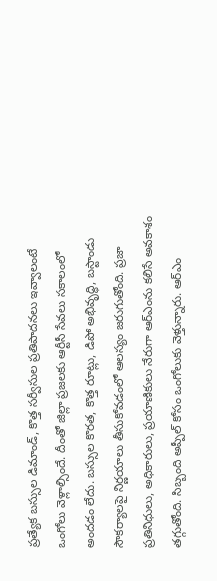ప్రత్యేక బస్సుల డిమాండ్‌, కొత్త సర్వీసుల ప్రతిపాదనలు ఇవ్వాలంటే ఒంగోలు వెళ్లాల్సిందే. దీంతో జిల్లా ప్రజలకు ఆర్టీసీ సేవలు సకాలంలో అందడం లేదు. బస్సుల కొరత, కొత్త రూట్లు, డిపో అభివృద్ధి, బస్టాండు సౌకర్యాలపై నిర్ణయాలు తీసుకోవడంలో ఆలస్యం జరుగుతోంది. ప్రజా ప్రతినిధులు, అధికారులు, ప్రయాణికులు నేరుగా ఆర్‌ఎంను కలిసే అవకాశం తగ్గుతోంది. సిబ్బంది అప్పీల్‌ కోసం ఒంగోలుకు వెళ్తున్నారు. ఆర్‌ఎం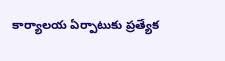కార్యాలయ ఏర్పాటుకు ప్రత్యేక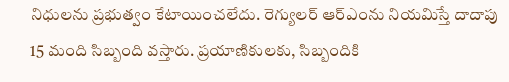నిధులను ప్రభుత్వం కేటాయించలేదు. రెగ్యులర్‌ ఆర్‌ఎంను నియమిస్తే దాదాపు 15 మంది సిబ్బంది వస్తారు. ప్రయాణికులకు, సిబ్బందికి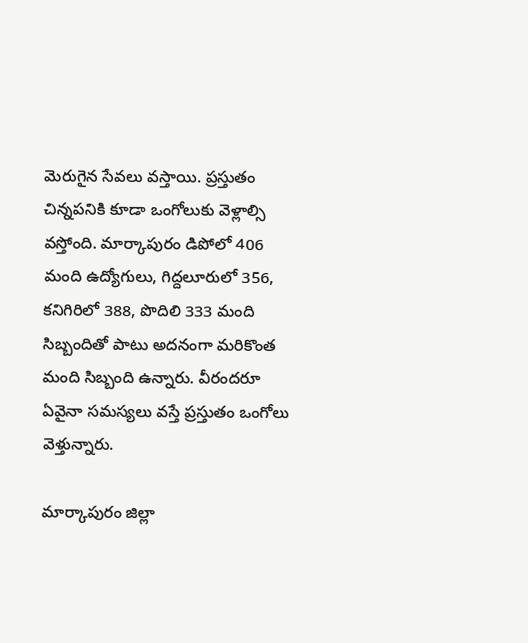మెరుగైన సేవలు వస్తాయి. ప్రస్తుతం చిన్నపనికి కూడా ఒంగోలుకు వెళ్లాల్సి వస్తోంది. మార్కాపురం డిపోలో 406 మంది ఉద్యోగులు, గిద్దలూరులో 356, కనిగిరిలో 388, పొదిలి 333 మంది సిబ్బందితో పాటు అదనంగా మరికొంత మంది సిబ్బంది ఉన్నారు. వీరందరూ ఏవైనా సమస్యలు వస్తే ప్రస్తుతం ఒంగోలు వెళ్తున్నారు.

మార్కాపురం జిల్లా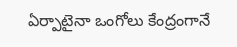ఏర్పాటైనా ఒంగోలు కేంద్రంగానే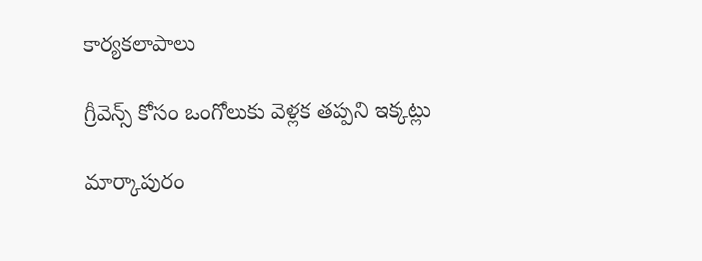కార్యకలాపాలు

గ్రీవెన్స్‌ కోసం ఒంగోలుకు వెళ్లక తప్పని ఇక్కట్లు

మార్కాపురం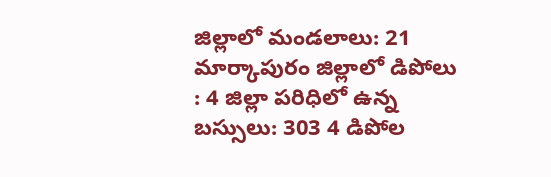జిల్లాలో మండలాలు: 21 మార్కాపురం జిల్లాలో డిపోలు : 4 జిల్లా పరిధిలో ఉన్న బస్సులు: 303 4 డిపోల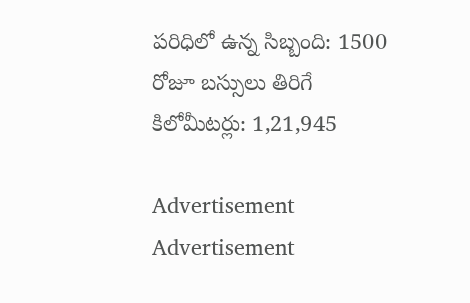పరిధిలో ఉన్న సిబ్బంది: 1500 రోజూ బస్సులు తిరిగే కిలోమీటర్లు: 1,21,945

Advertisement
Advertisement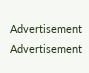Advertisement
Advertisement